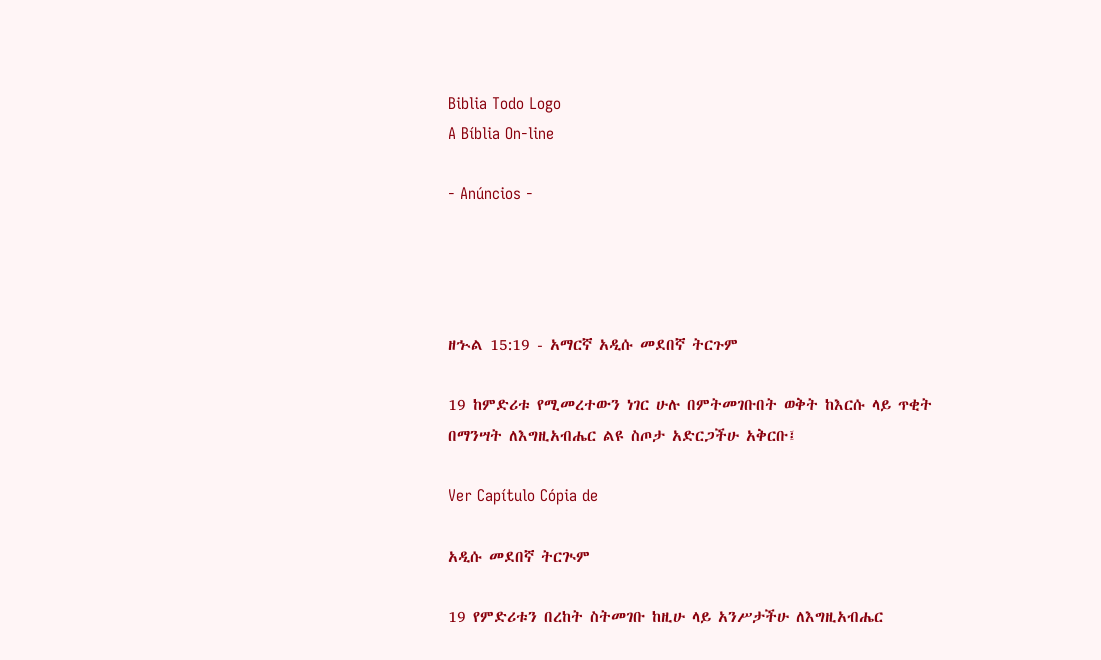Biblia Todo Logo
A Bíblia On-line

- Anúncios -




ዘኍል 15:19 - አማርኛ አዲሱ መደበኛ ትርጉም

19 ከምድሪቱ የሚመረተውን ነገር ሁሉ በምትመገቡበት ወቅት ከእርሱ ላይ ጥቂት በማንሣት ለእግዚአብሔር ልዩ ስጦታ አድርጋችሁ አቅርቡ፤

Ver Capítulo Cópia de

አዲሱ መደበኛ ትርጒም

19 የምድሪቱን በረከት ስትመገቡ ከዚሁ ላይ አንሥታችሁ ለእግዚአብሔር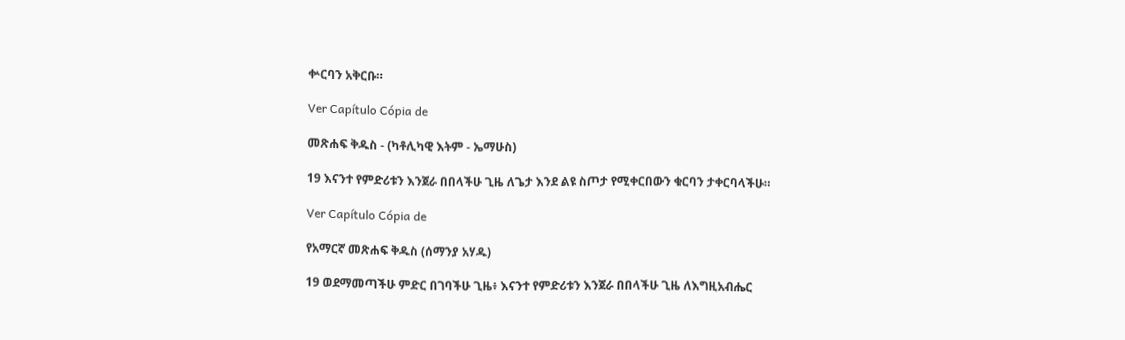ቍርባን አቅርቡ።

Ver Capítulo Cópia de

መጽሐፍ ቅዱስ - (ካቶሊካዊ እትም - ኤማሁስ)

19 እናንተ የምድሪቱን እንጀራ በበላችሁ ጊዜ ለጌታ እንደ ልዩ ስጦታ የሚቀርበውን ቁርባን ታቀርባላችሁ።

Ver Capítulo Cópia de

የአማርኛ መጽሐፍ ቅዱስ (ሰማንያ አሃዱ)

19 ወደማመጣችሁ ምድር በገባችሁ ጊዜ፥ እናንተ የምድሪቱን እንጀራ በበላችሁ ጊዜ ለእግዚአብሔር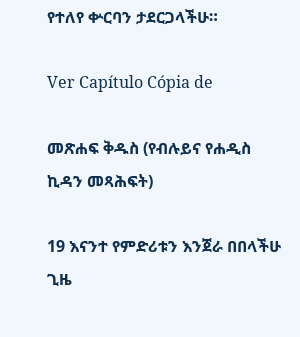የተለየ ቍርባን ታደርጋላችሁ።

Ver Capítulo Cópia de

መጽሐፍ ቅዱስ (የብሉይና የሐዲስ ኪዳን መጻሕፍት)

19 እናንተ የምድሪቱን እንጀራ በበላችሁ ጊዜ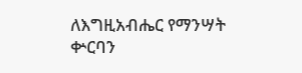ለእግዚአብሔር የማንሣት ቍርባን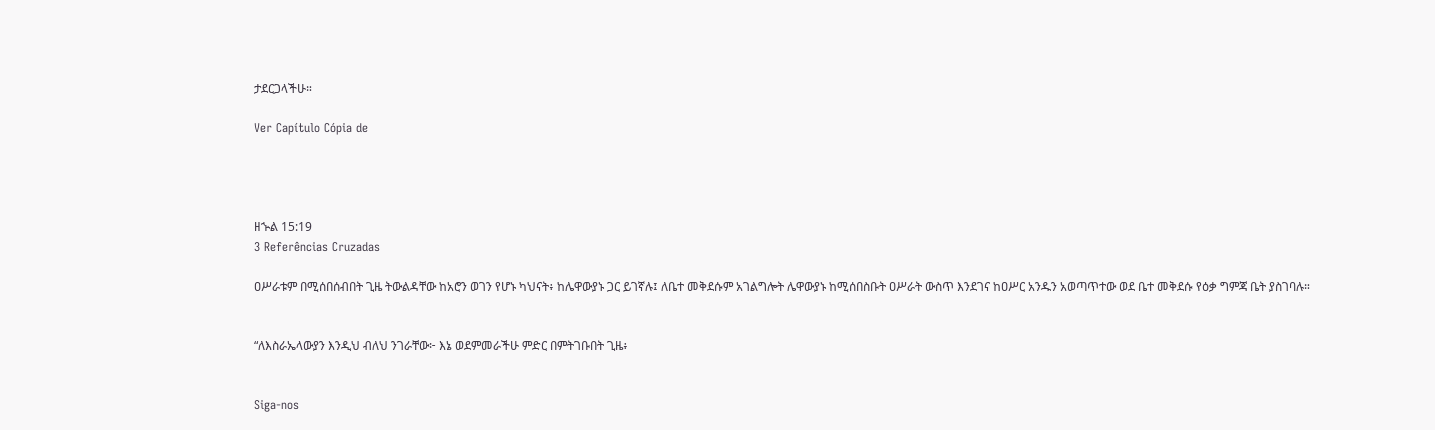ታደርጋላችሁ።

Ver Capítulo Cópia de




ዘኍል 15:19
3 Referências Cruzadas

ዐሥራቱም በሚሰበሰብበት ጊዜ ትውልዳቸው ከአሮን ወገን የሆኑ ካህናት፥ ከሌዋውያኑ ጋር ይገኛሉ፤ ለቤተ መቅደሱም አገልግሎት ሌዋውያኑ ከሚሰበስቡት ዐሥራት ውስጥ እንደገና ከዐሥር አንዱን አወጣጥተው ወደ ቤተ መቅደሱ የዕቃ ግምጃ ቤት ያስገባሉ።


“ለእስራኤላውያን እንዲህ ብለህ ንገራቸው፦ እኔ ወደምመራችሁ ምድር በምትገቡበት ጊዜ፥


Siga-nos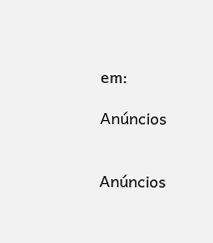em:

Anúncios


Anúncios